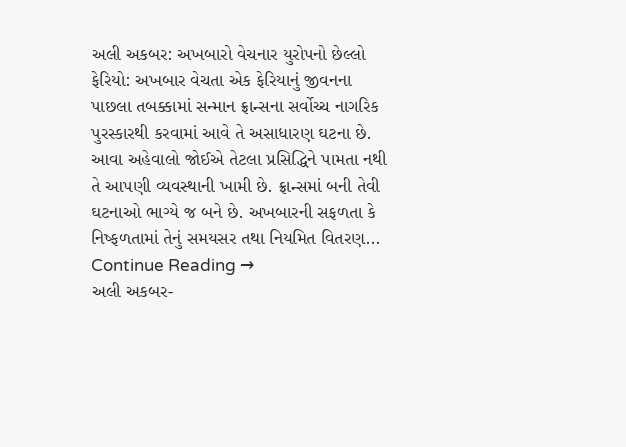અલી અકબર: અખબારો વેચનાર યુરોપનો છેલ્લો ફેરિયો: અખબાર વેચતા એક ફેરિયાનું જીવનના પાછલા તબક્કામાં સન્માન ફ્રાન્સના સર્વોચ્ચ નાગરિક પુરસ્કારથી કરવામાં આવે તે અસાધારણ ઘટના છે. આવા અહેવાલો જોઈએ તેટલા પ્રસિદ્ધિને પામતા નથી તે આપણી વ્યવસ્થાની ખામી છે. ફ્રાન્સમાં બની તેવી ઘટનાઓ ભાગ્યે જ બને છે. અખબારની સફળતા કે નિષ્ફળતામાં તેનું સમયસર તથા નિયમિત વિતરણ... Continue Reading →
અલી અકબર-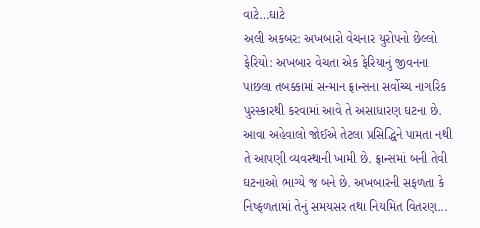વાટે…ઘાટે
અલી અકબર: અખબારો વેચનાર યુરોપનો છેલ્લો ફેરિયો: અખબાર વેચતા એક ફેરિયાનું જીવનના પાછલા તબક્કામાં સન્માન ફ્રાન્સના સર્વોચ્ચ નાગરિક પુરસ્કારથી કરવામાં આવે તે અસાધારણ ઘટના છે. આવા અહેવાલો જોઈએ તેટલા પ્રસિદ્ધિને પામતા નથી તે આપણી વ્યવસ્થાની ખામી છે. ફ્રાન્સમાં બની તેવી ઘટનાઓ ભાગ્યે જ બને છે. અખબારની સફળતા કે નિષ્ફળતામાં તેનું સમયસર તથા નિયમિત વિતરણ...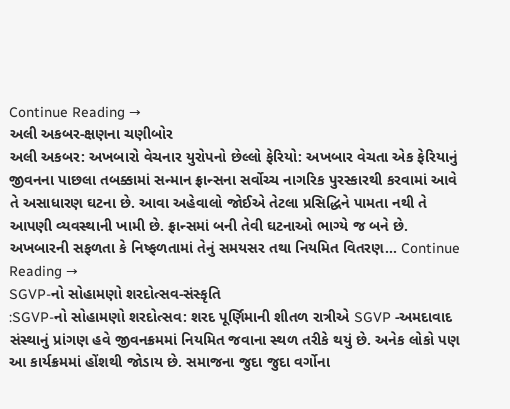Continue Reading →
અલી અકબર-ક્ષણના ચણીબોર
અલી અકબર: અખબારો વેચનાર યુરોપનો છેલ્લો ફેરિયો: અખબાર વેચતા એક ફેરિયાનું જીવનના પાછલા તબક્કામાં સન્માન ફ્રાન્સના સર્વોચ્ચ નાગરિક પુરસ્કારથી કરવામાં આવે તે અસાધારણ ઘટના છે. આવા અહેવાલો જોઈએ તેટલા પ્રસિદ્ધિને પામતા નથી તે આપણી વ્યવસ્થાની ખામી છે. ફ્રાન્સમાં બની તેવી ઘટનાઓ ભાગ્યે જ બને છે. અખબારની સફળતા કે નિષ્ફળતામાં તેનું સમયસર તથા નિયમિત વિતરણ... Continue Reading →
SGVP-નો સોહામણો શરદોત્સવ-સંસ્કૃતિ
:SGVP-નો સોહામણો શરદોત્સવ: શરદ પૂર્ણિમાની શીતળ રાત્રીએ SGVP -અમદાવાદ સંસ્થાનું પ્રાંગણ હવે જીવનક્રમમાં નિયમિત જવાના સ્થળ તરીકે થયું છે. અનેક લોકો પણ આ કાર્યક્રમમાં હોંશથી જોડાય છે. સમાજના જુદા જુદા વર્ગોના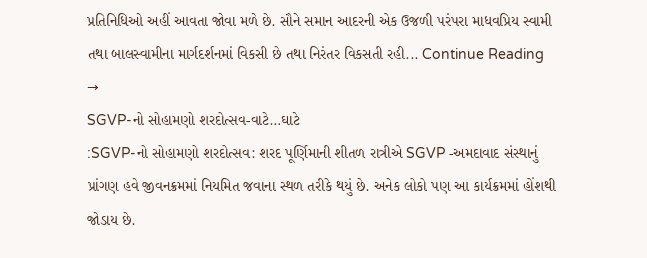પ્રતિનિધિઓ અહીં આવતા જોવા મળે છે. સૌને સમાન આદરની એક ઉજળી પરંપરા માધવપ્રિય સ્વામી તથા બાલસ્વામીના માર્ગદર્શનમાં વિકસી છે તથા નિરંતર વિકસતી રહી... Continue Reading →
SGVP-નો સોહામણો શરદોત્સવ-વાટે…ઘાટે
:SGVP-નો સોહામણો શરદોત્સવ: શરદ પૂર્ણિમાની શીતળ રાત્રીએ SGVP -અમદાવાદ સંસ્થાનું પ્રાંગણ હવે જીવનક્રમમાં નિયમિત જવાના સ્થળ તરીકે થયું છે. અનેક લોકો પણ આ કાર્યક્રમમાં હોંશથી જોડાય છે.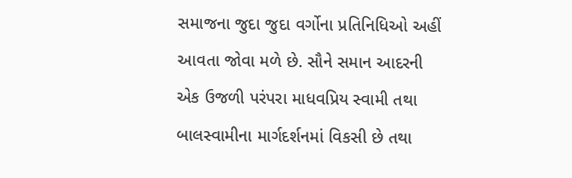સમાજના જુદા જુદા વર્ગોના પ્રતિનિધિઓ અહીં આવતા જોવા મળે છે. સૌને સમાન આદરની એક ઉજળી પરંપરા માધવપ્રિય સ્વામી તથા બાલસ્વામીના માર્ગદર્શનમાં વિકસી છે તથા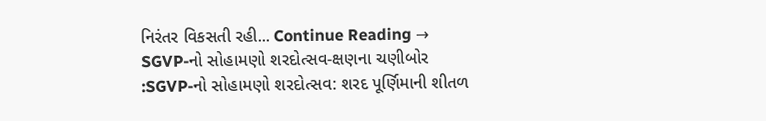નિરંતર વિકસતી રહી... Continue Reading →
SGVP-નો સોહામણો શરદોત્સવ-ક્ષણના ચણીબોર
:SGVP-નો સોહામણો શરદોત્સવ: શરદ પૂર્ણિમાની શીતળ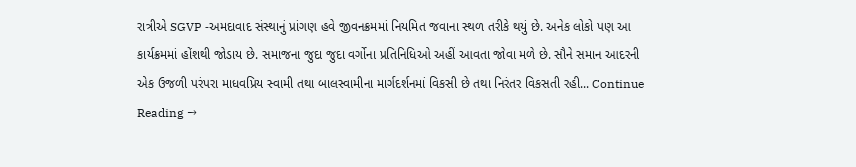રાત્રીએ SGVP -અમદાવાદ સંસ્થાનું પ્રાંગણ હવે જીવનક્રમમાં નિયમિત જવાના સ્થળ તરીકે થયું છે. અનેક લોકો પણ આ કાર્યક્રમમાં હોંશથી જોડાય છે. સમાજના જુદા જુદા વર્ગોના પ્રતિનિધિઓ અહીં આવતા જોવા મળે છે. સૌને સમાન આદરની એક ઉજળી પરંપરા માધવપ્રિય સ્વામી તથા બાલસ્વામીના માર્ગદર્શનમાં વિકસી છે તથા નિરંતર વિકસતી રહી... Continue Reading →